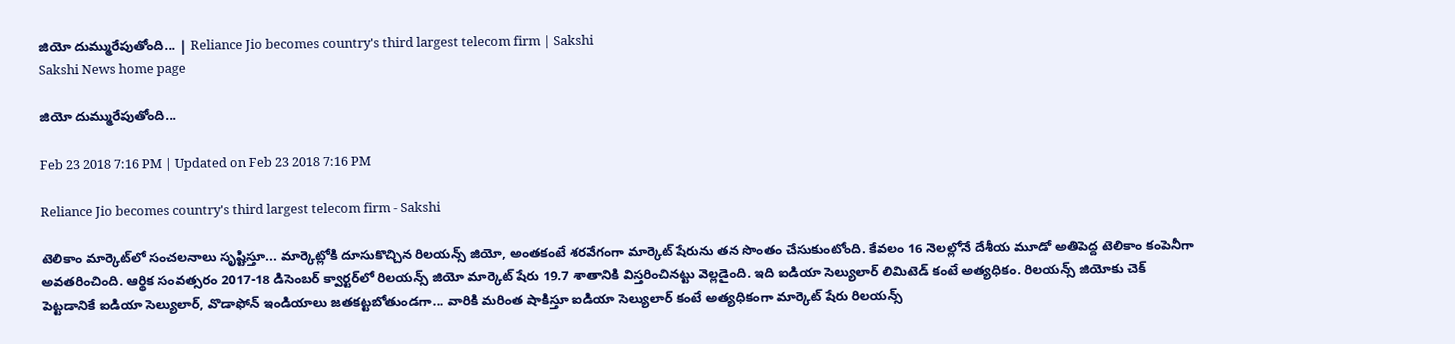జియో దుమ్మురేపుతోంది... | Reliance Jio becomes country's third largest telecom firm | Sakshi
Sakshi News home page

జియో దుమ్మురేపుతోంది...

Feb 23 2018 7:16 PM | Updated on Feb 23 2018 7:16 PM

Reliance Jio becomes country's third largest telecom firm - Sakshi

టెలికాం మార్కెట్‌లో సంచలనాలు సృష్టిస్తూ... మార్కెట్లోకి దూసుకొచ్చిన రిలయన్స్‌ జియో, అంతకంటే శరవేగంగా మార్కెట్‌ షేరును తన సొంతం చేసుకుంటోంది. కేవలం 16 నెలల్లోనే దేశీయ మూడో అతిపెద్ద టెలికాం కంపెనీగా అవతరించింది. ఆర్థిక సంవత్సరం 2017-18 డిసెంబర్‌ క్వార్టర్‌లో రిలయన్స్‌ జియో మార్కెట్‌ షేరు 19.7 శాతానికి విస్తరించినట్టు వెల్లడైంది. ఇది ఐడియా సెల్యులార్‌ లిమిటెడ్‌ కంటే అ‍త్యధికం. రిలయన్స్‌ జియోకు చెక్‌ పెట్టడానికే ఐడియా సెల్యులార్‌, వొడాఫోన్‌ ఇండియాలు జతకట్టబోతుండగా... వారికి మరింత షాకిస్తూ ఐడియా సెల్యులార్‌ కంటే అ‍త్యధికంగా మార్కెట్‌ షేరు రిలయన్స్‌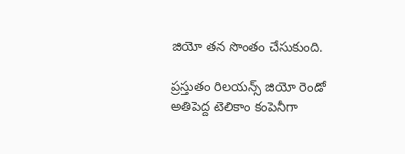జియో తన సొంతం చేసుకుంది.

ప్రస్తుతం రిలయన్స్‌ జియో రెండో అతిపెద్ద టెలికాం కంపెనీగా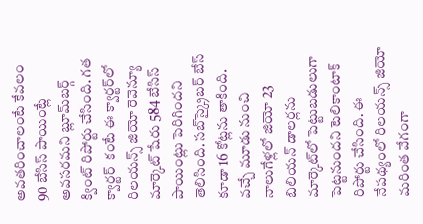అవతరించాలంటే కేవలం 90 బేసిస్‌ పాయింట్లే అవసరమని బ్లూమ్‌బర్గ్‌ క్వింట్‌ రిపోర్టు చేసింది. గత క్వార్టర్‌  కంటే ఈ క్వార్టర్‌లో రిలయన్స్‌ జియో రెవెన్యూ మార్కెట్‌ షేరు 584 బేసిస్‌ పాయింట్లు పెరిగిందని తెలిసింది. సబ్‌స్క్రైబర్‌ బేస్‌ కూడా 16 కోట్లను తాకింది. వచ్చే మూడు నుంచి నాలుగేళ్లలో జియో 23 బిలియన్‌ డాలర్లను మార్కెట్‌లో పెట్టుబడులుగా పెట్టనుందని టెలికాంటాక్‌ రిపోర్టు చేసింది. ఈ నేపథ్యంలో రిలయన్స్‌ జియో మరింత వేగంగా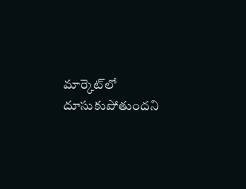మార్కెట్‌లో దూసుకుపోతుందని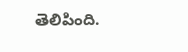తెలిపింది.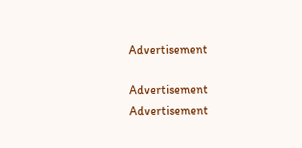Advertisement

Advertisement
Advertisement